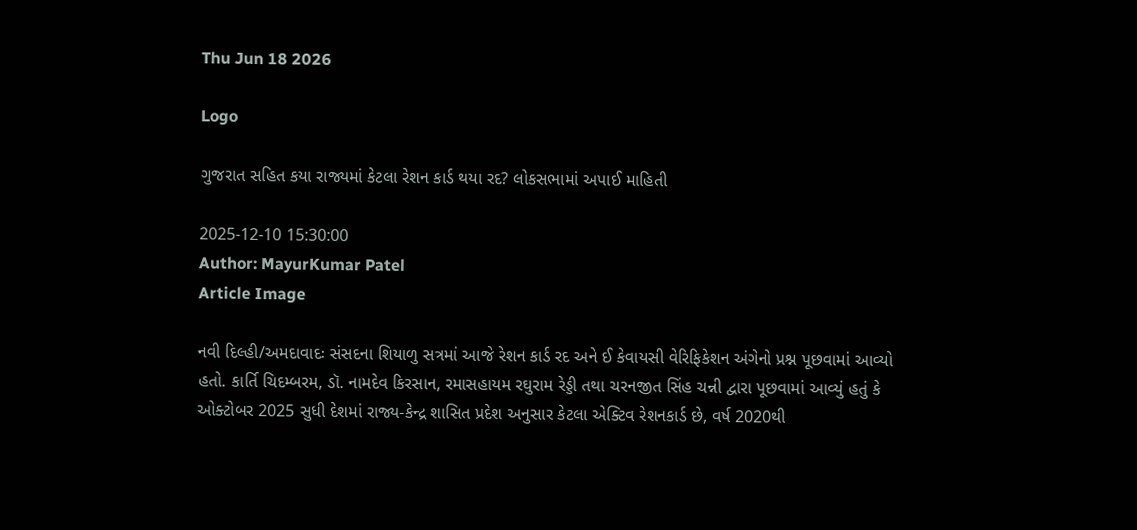Thu Jun 18 2026

Logo

ગુજરાત સહિત કયા રાજ્યમાં કેટલા રેશન કાર્ડ થયા રદ? લોકસભામાં અપાઈ માહિતી

2025-12-10 15:30:00
Author: MayurKumar Patel
Article Image

નવી દિલ્હી/અમદાવાદઃ સંસદના શિયાળુ સત્રમાં આજે રેશન કાર્ડ રદ અને ઈ કેવાયસી વેરિફિકેશન અંગેનો પ્રશ્ન પૂછવામાં આવ્યો હતો. કાર્તિ ચિદમ્બરમ, ડૉ. નામદેવ કિરસાન, રમાસહાયમ રઘુરામ રેડ્ડી તથા ચરનજીત સિંહ ચન્ની દ્વારા પૂછવામાં આવ્યું હતું કે ઓક્ટોબર 2025 સુધી દેશમાં રાજ્ય-કેન્દ્ર શાસિત પ્રદેશ અનુસાર કેટલા એક્ટિવ રેશનકાર્ડ છે, વર્ષ 2020થી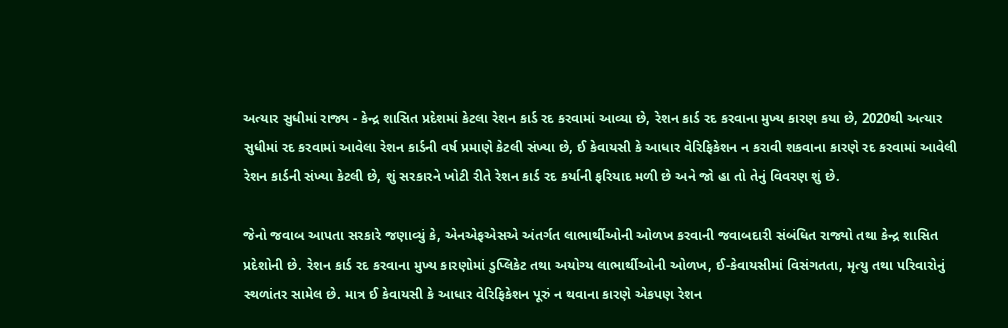અત્યાર સુધીમાં રાજ્ય - કેન્દ્ર શાસિત પ્રદેશમાં કેટલા રેશન કાર્ડ રદ કરવામાં આવ્યા છે, રેશન કાર્ડ રદ કરવાના મુખ્ય કારણ કયા છે, 2020થી અત્યાર સુધીમાં રદ કરવામાં આવેલા રેશન કાર્ડની વર્ષ પ્રમાણે કેટલી સંખ્યા છે, ઈ કેવાયસી કે આધાર વેરિફિકેશન ન કરાવી શકવાના કારણે રદ કરવામાં આવેલી રેશન કાર્ડની સંખ્યા કેટલી છે, શું સરકારને ખોટી રીતે રેશન કાર્ડ રદ કર્યાની ફરિયાદ મળી છે અને જો હા તો તેનું વિવરણ શું છે.

જેનો જવાબ આપતા સરકારે જણાવ્યું કે, એનએફએસએ અંતર્ગત લાભાર્થીઓની ઓળખ કરવાની જવાબદારી સંબંધિત રાજ્યો તથા કેન્દ્ર શાસિત પ્રદેશોની છે. રેશન કાર્ડ રદ કરવાના મુખ્ય કારણોમાં ડુપ્લિકેટ તથા અયોગ્ય લાભાર્થીઓની ઓળખ, ઈ-કેવાયસીમાં વિસંગતતા, મૃત્યુ તથા પરિવારોનું સ્થળાંતર સામેલ છે. માત્ર ઈ કેવાયસી કે આધાર વેરિફિકેશન પૂરું ન થવાના કારણે એકપણ રેશન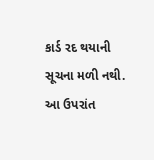કાર્ડ રદ થયાની સૂચના મળી નથી. આ ઉપરાંત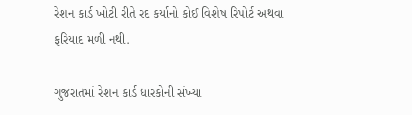રેશન કાર્ડ ખોટી રીતે રદ કર્યાનો કોઈ વિશેષ રિપોર્ટ અથવા ફરિયાદ મળી નથી.

ગુજરાતમાં રેશન કાર્ડ ધારકોની સંખ્યા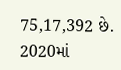75,17,392 છે. 2020માં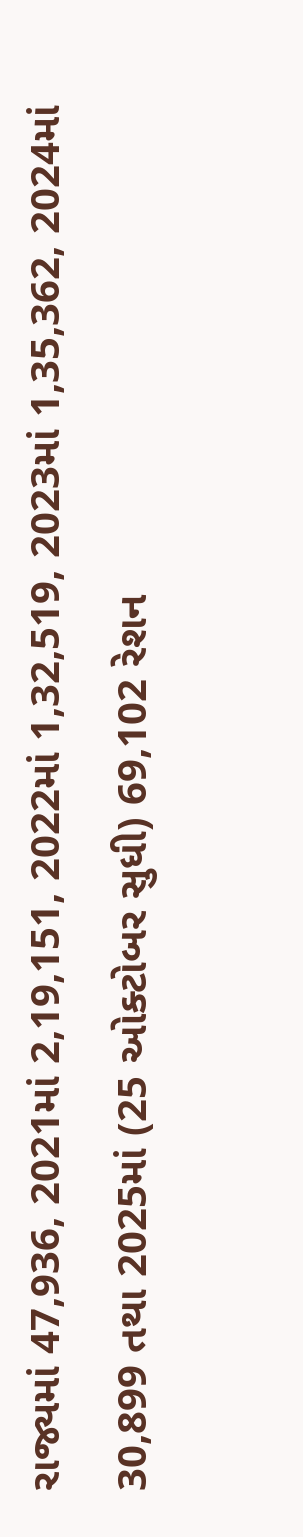રાજ્યમાં 47,936, 2021માં 2,19,151, 2022માં 1,32,519, 2023માં 1,35,362, 2024માં 30,899 તથા 2025માં (25 ઓક્ટોબર સુધી) 69,102 રેશન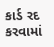કાર્ડ રદ કરવામાં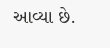આવ્યા છે.